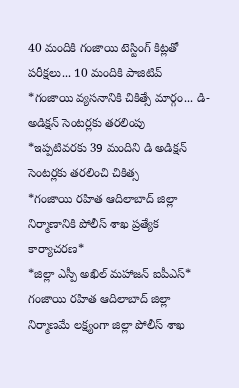40 మందికి గంజాయి టెస్టింగ్ కిట్లతో పరీక్షలు... 10 మందికి పాజిటివ్
*గంజాయి వ్యసనానికి చికిత్సే మార్గం... డి-అడిక్షన్ సెంటర్లకు తరలింపు
*ఇప్పటివరకు 39 మందిని డి అడిక్షన్ సెంటర్లకు తరలించి చికిత్స
*గంజాయి రహిత ఆదిలాబాద్ జిల్లా నిర్మాణానికి పోలీస్ శాఖ ప్రత్యేక కార్యాచరణ*
*జిల్లా ఎస్పీ అఖిల్ మహాజన్ ఐపీఎస్*
గంజాయి రహిత ఆదిలాబాద్ జిల్లా నిర్మాణమే లక్ష్యంగా జిల్లా పోలీస్ శాఖ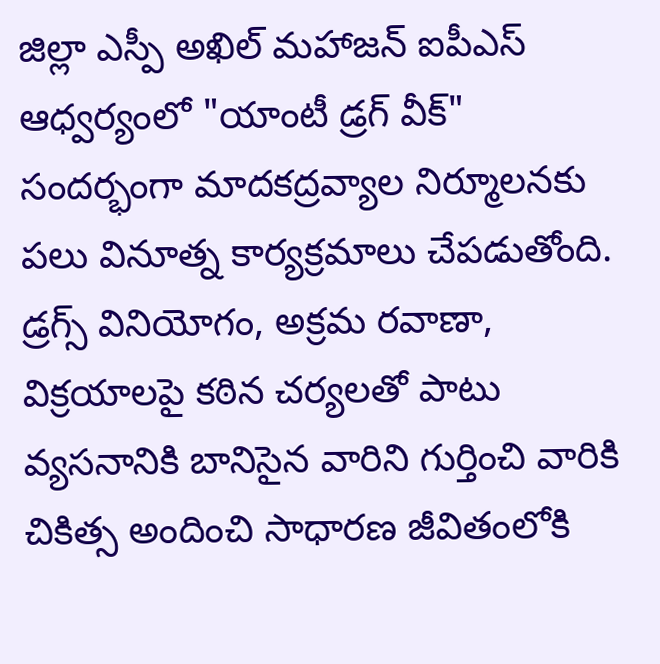జిల్లా ఎస్పీ అఖిల్ మహాజన్ ఐపీఎస్ ఆధ్వర్యంలో "యాంటీ డ్రగ్ వీక్" సందర్భంగా మాదకద్రవ్యాల నిర్మూలనకు పలు వినూత్న కార్యక్రమాలు చేపడుతోంది. డ్రగ్స్ వినియోగం, అక్రమ రవాణా, విక్రయాలపై కఠిన చర్యలతో పాటు వ్యసనానికి బానిసైన వారిని గుర్తించి వారికి చికిత్స అందించి సాధారణ జీవితంలోకి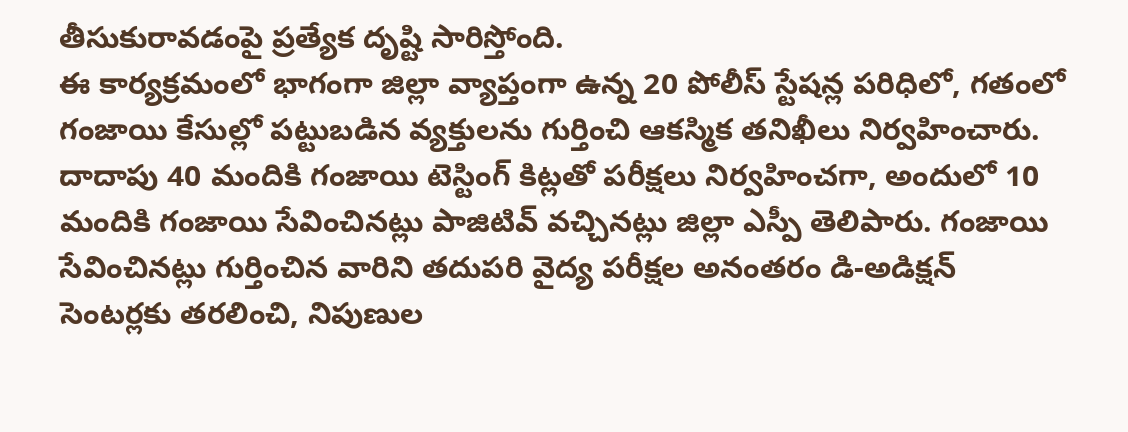తీసుకురావడంపై ప్రత్యేక దృష్టి సారిస్తోంది.
ఈ కార్యక్రమంలో భాగంగా జిల్లా వ్యాప్తంగా ఉన్న 20 పోలీస్ స్టేషన్ల పరిధిలో, గతంలో గంజాయి కేసుల్లో పట్టుబడిన వ్యక్తులను గుర్తించి ఆకస్మిక తనిఖీలు నిర్వహించారు. దాదాపు 40 మందికి గంజాయి టెస్టింగ్ కిట్లతో పరీక్షలు నిర్వహించగా, అందులో 10 మందికి గంజాయి సేవించినట్లు పాజిటివ్ వచ్చినట్లు జిల్లా ఎస్పీ తెలిపారు. గంజాయి సేవించినట్లు గుర్తించిన వారిని తదుపరి వైద్య పరీక్షల అనంతరం డి-అడిక్షన్ సెంటర్లకు తరలించి, నిపుణుల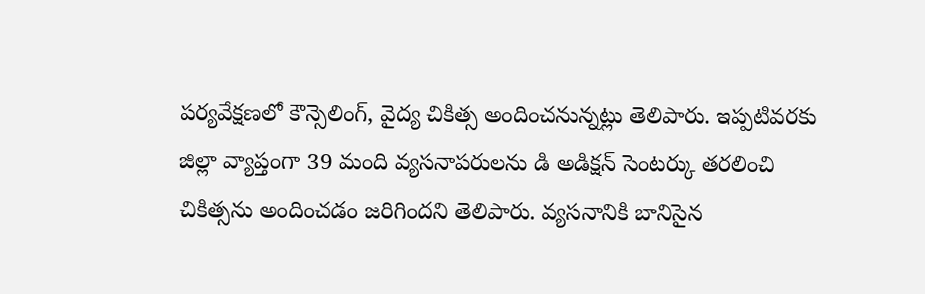పర్యవేక్షణలో కౌన్సెలింగ్, వైద్య చికిత్స అందించనున్నట్లు తెలిపారు. ఇప్పటివరకు జిల్లా వ్యాప్తంగా 39 మంది వ్యసనాపరులను డి అడిక్షన్ సెంటర్కు తరలించి చికిత్సను అందించడం జరిగిందని తెలిపారు. వ్యసనానికి బానిసైన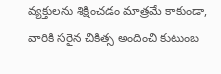వ్యక్తులను శిక్షించడం మాత్రమే కాకుండా, వారికి సరైన చికిత్స అందించి కుటుంబ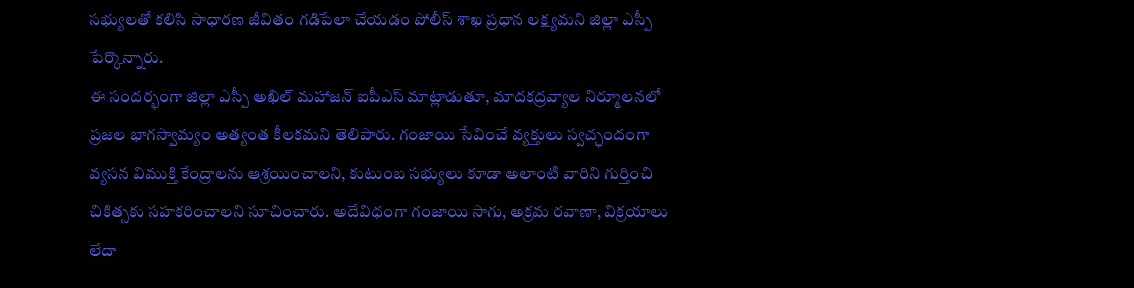సభ్యులతో కలిసి సాధారణ జీవితం గడిపేలా చేయడం పోలీస్ శాఖ ప్రధాన లక్ష్యమని జిల్లా ఎస్పీ పేర్కొన్నారు.
ఈ సందర్భంగా జిల్లా ఎస్పీ అఖిల్ మహాజన్ ఐపీఎస్ మాట్లాడుతూ, మాదకద్రవ్యాల నిర్మూలనలో ప్రజల భాగస్వామ్యం అత్యంత కీలకమని తెలిపారు. గంజాయి సేవించే వ్యక్తులు స్వచ్ఛందంగా వ్యసన విముక్తి కేంద్రాలను ఆశ్రయించాలని, కుటుంబ సభ్యులు కూడా అలాంటి వారిని గుర్తించి చికిత్సకు సహకరించాలని సూచించారు. అదేవిధంగా గంజాయి సాగు, అక్రమ రవాణా, విక్రయాలు లేదా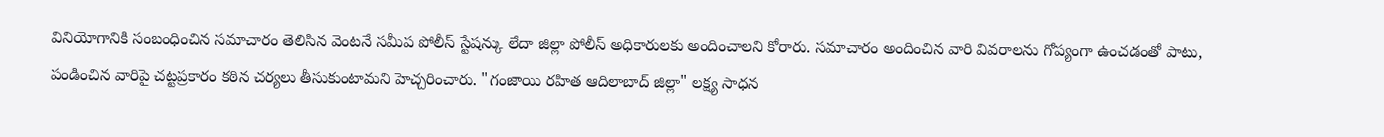వినియోగానికి సంబంధించిన సమాచారం తెలిసిన వెంటనే సమీప పోలీస్ స్టేషన్కు లేదా జిల్లా పోలీస్ అధికారులకు అందించాలని కోరారు. సమాచారం అందించిన వారి వివరాలను గోప్యంగా ఉంచడంతో పాటు, పండించిన వారిపై చట్టప్రకారం కఠిన చర్యలు తీసుకుంటామని హెచ్చరించారు. "గంజాయి రహిత ఆదిలాబాద్ జిల్లా" లక్ష్య సాధన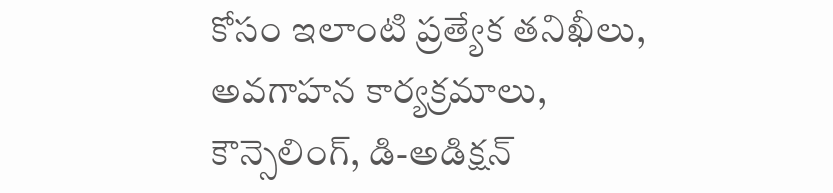కోసం ఇలాంటి ప్రత్యేక తనిఖీలు, అవగాహన కార్యక్రమాలు, కౌన్సెలింగ్, డి-అడిక్షన్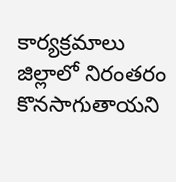కార్యక్రమాలు జిల్లాలో నిరంతరం కొనసాగుతాయని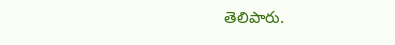తెలిపారు.